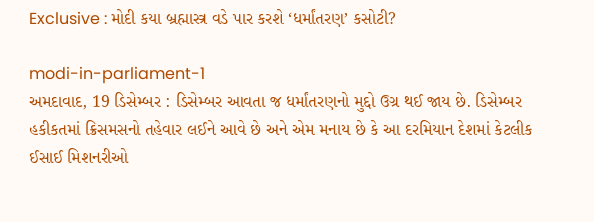Exclusive : મોદી કયા બ્રહ્માસ્ત્ર વડે પાર કરશે ‘ધર્માંતરણ’ કસોટી?

modi-in-parliament-1
અમદાવાદ, 19 ડિસેમ્બર : ડિસેમ્બર આવતા જ ધર્માંતરણનો મુદ્દો ઉગ્ર થઈ જાય છે. ડિસેમ્બર હકીકતમાં ક્રિસમસનો તહેવાર લઈને આવે છે અને એમ મનાય છે કે આ દરમિયાન દેશમાં કેટલીક ઈસાઈ મિશનરીઓ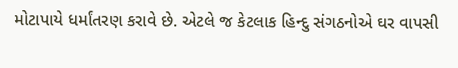મોટાપાયે ધર્માંતરણ કરાવે છે. એટલે જ કેટલાક હિન્દુ સંગઠનોએ ઘર વાપસી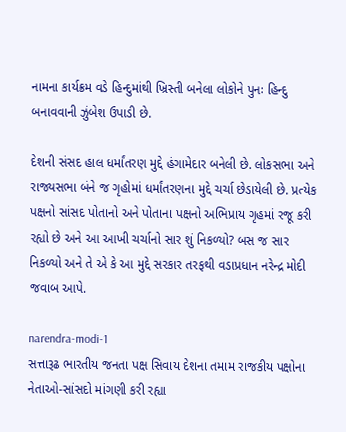નામના કાર્યક્રમ વડે હિન્દુમાંથી ખ્રિસ્તી બનેલા લોકોને પુનઃ હિન્દુ બનાવવાની ઝુંબેશ ઉપાડી છે.

દેશની સંસદ હાલ ધર્માંતરણ મુદ્દે હંગામેદાર બનેલી છે. લોકસભા અને રાજ્યસભા બંને જ ગૃહોમાં ધર્માંતરણના મુદ્દે ચર્ચા છેડાયેલી છે. પ્રત્યેક પક્ષનો સાંસદ પોતાનો અને પોતાના પક્ષનો અભિપ્રાય ગૃહમાં રજૂ કરી રહ્યો છે અને આ આખી ચર્ચાનો સાર શું નિકળ્યો? બસ જ સાર નિકળ્યો અને તે એ કે આ મુદ્દે સરકાર તરફથી વડાપ્રધાન નરેન્દ્ર મોદી જવાબ આપે.

narendra-modi-1
સત્તારૂઢ ભારતીય જનતા પક્ષ સિવાય દેશના તમામ રાજકીય પક્ષોના નેતાઓ-સાંસદો માંગણી કરી રહ્યા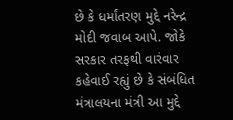છે કે ધર્માંતરણ મુદ્દે નરેન્દ્ર મોદી જવાબ આપે. જોકે સરકાર તરફથી વારંવાર કહેવાઈ રહ્યું છે કે સંબંધિત મંત્રાલયના મંત્રી આ મુદ્દે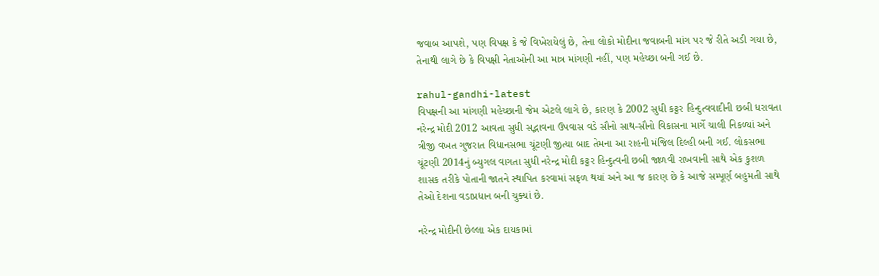જવાબ આપશે, પણ વિપક્ષ કે જે વિખેરાયેલું છે, તેના લોકો મોદીના જવાબની માંગ પર જે રીતે અડી ગયા છે, તેનાથી લાગે છે કે વિપક્ષી નેતાઓની આ માત્ર માંગણી નહીં, પણ મહેચ્છા બની ગઈ છે.

rahul-gandhi-latest
વિપક્ષની આ માંગણી મહેચ્છાની જેમ એટલે લાગે છે, કારણ કે 2002 સુધી કટ્ટર હિન્દુત્વવાદીની છબી ધરાવતા નરેન્દ્ર મોદી 2012 આવતા સુધી સદ્ભાવના ઉપવાસ વડે સૌનો સાથ-સૌનો વિકાસના માર્ગે ચાલી નિકળ્યાં અને ત્રીજી વખત ગુજરાત વિધાનસભા ચૂંટણી જીત્યા બાદ તેમના આ રાહની મંજિલ દિલ્હી બની ગઈ. લોકસભા ચૂંટણી 2014નું બ્યુગલ વાગતા સુધી નરેન્દ્ર મોદી કટ્ટર હિન્દુત્વની છબી જાળવી રાખવાની સાથે એક કુશળ શાસક તરીકે પોતાની જાતને સ્થાપિત કરવામાં સફળ થયાં અને આ જ કારણ છે કે આજે સમ્પૂર્ણ બહુમતી સાથે તેઓ દેશના વડાપ્રધાન બની ચુક્યાં છે.

નરેન્દ્ર મોદીની છેલ્લા એક દાયકામાં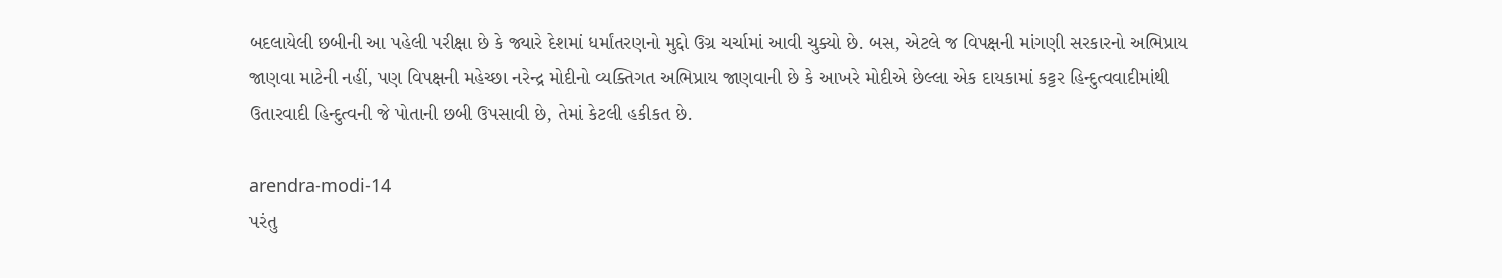બદલાયેલી છબીની આ પહેલી પરીક્ષા છે કે જ્યારે દેશમાં ધર્માંતરણનો મુદ્દો ઉગ્ર ચર્ચામાં આવી ચુક્યો છે. બસ, એટલે જ વિપક્ષની માંગણી સરકારનો અભિપ્રાય જાણવા માટેની નહીં, પણ વિપક્ષની મહેચ્છા નરેન્દ્ર મોદીનો વ્યક્તિગત અભિપ્રાય જાણવાની છે કે આખરે મોદીએ છેલ્લા એક દાયકામાં કટ્ટર હિન્દુત્વવાદીમાંથી ઉતારવાદી હિન્દુત્વની જે પોતાની છબી ઉપસાવી છે, તેમાં કેટલી હકીકત છે.

arendra-modi-14
પરંતુ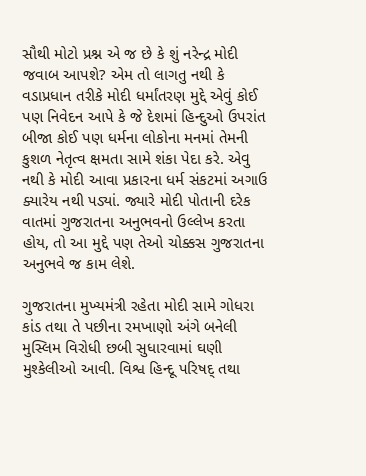સૌથી મોટો પ્રશ્ન એ જ છે કે શું નરેન્દ્ર મોદી જવાબ આપશે? એમ તો લાગતુ નથી કે વડાપ્રધાન તરીકે મોદી ધર્માંતરણ મુદ્દે એવું કોઈ પણ નિવેદન આપે કે જે દેશમાં હિન્દુઓ ઉપરાંત બીજા કોઈ પણ ધર્મના લોકોના મનમાં તેમની કુશળ નેતૃત્વ ક્ષમતા સામે શંકા પેદા કરે. એવુ નથી કે મોદી આવા પ્રકારના ધર્મ સંકટમાં અગાઉ ક્યારેય નથી પડ્યાં. જ્યારે મોદી પોતાની દરેક વાતમાં ગુજરાતના અનુભવનો ઉલ્લેખ કરતા હોય, તો આ મુદ્દે પણ તેઓ ચોક્કસ ગુજરાતના અનુભવે જ કામ લેશે.

ગુજરાતના મુખ્યમંત્રી રહેતા મોદી સામે ગોધરા કાંડ તથા તે પછીના રમખાણો અંગે બનેલી મુસ્લિમ વિરોધી છબી સુધારવામાં ઘણી મુશ્કેલીઓ આવી. વિશ્વ હિન્દૂ પરિષદ્ તથા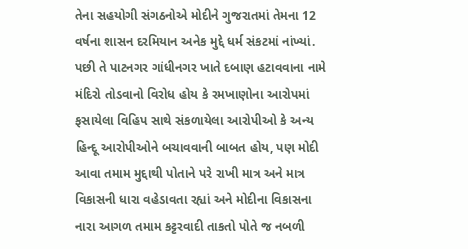તેના સહયોગી સંગઠનોએ મોદીને ગુજરાતમાં તેમના 12 વર્ષના શાસન દરમિયાન અનેક મુદ્દે ધર્મ સંકટમાં નાંખ્યાં. પછી તે પાટનગર ગાંધીનગર ખાતે દબાણ હટાવવાના નામે મંદિરો તોડવાનો વિરોધ હોય કે રમખાણોના આરોપમાં ફસાયેલા વિહિપ સાથે સંકળાયેલા આરોપીઓ કે અન્ય હિન્દૂ આરોપીઓને બચાવવાની બાબત હોય, પણ મોદી આવા તમામ મુદ્દાથી પોતાને પરે રાખી માત્ર અને માત્ર વિકાસની ધારા વહેડાવતા રહ્યાં અને મોદીના વિકાસના નારા આગળ તમામ કટ્ટરવાદી તાકતો પોતે જ નબળી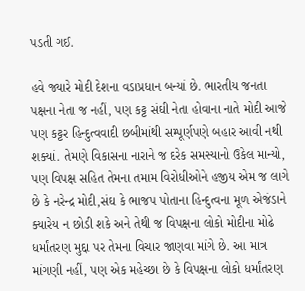પડતી ગઈ.

હવે જ્યારે મોદી દેશના વડાપ્રધાન બન્યાં છે. ભારતીય જનતા પક્ષના નેતા જ નહીં, પણ કટ્ટ સંઘી નેતા હોવાના નાતે મોદી આજે પણ કટ્ટર હિન્દુત્વવાદી છબીમાંથી સમ્પૂર્ણપણે બહાર આવી નથી શક્યાં. તેમણે વિકાસના નારાને જ દરેક સમસ્યાનો ઉકેલ માન્યો, પણ વિપક્ષ સહિત તેમના તમામ વિરોધીઓને હજીય એમ જ લાગે છે કે નરેન્દ્ર મોદી,સંઘ કે ભાજપ પોતાના હિન્દુત્વના મૂળ એજંડાને ક્યારેય ન છોડી શકે અને તેથી જ વિપક્ષના લોકો મોદીના મોઢે ધર્માંતરણ મુદ્દા પર તેમના વિચાર જાણવા માંગે છે. આ માત્ર માંગણી નહીં, પણ એક મહેચ્છા છે કે વિપક્ષના લોકો ધર્માંતરણ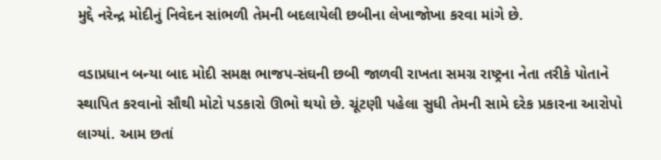મુદ્દે નરેન્દ્ર મોદીનું નિવેદન સાંભળી તેમની બદલાયેલી છબીના લેખાજોખા કરવા માંગે છે.

વડાપ્રધાન બન્યા બાદ મોદી સમક્ષ ભાજપ-સંઘની છબી જાળવી રાખતા સમગ્ર રાષ્ટ્રના નેતા તરીકે પોતાને સ્થાપિત કરવાનો સૌથી મોટો પડકારો ઊભો થયો છે. ચૂંટણી પહેલા સુધી તેમની સામે દરેક પ્રકારના આરોપો લાગ્યાં. આમ છતાં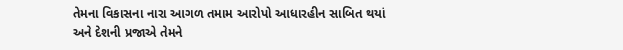તેમના વિકાસના નારા આગળ તમામ આરોપો આધારહીન સાબિત થયાં અને દેશની પ્રજાએ તેમને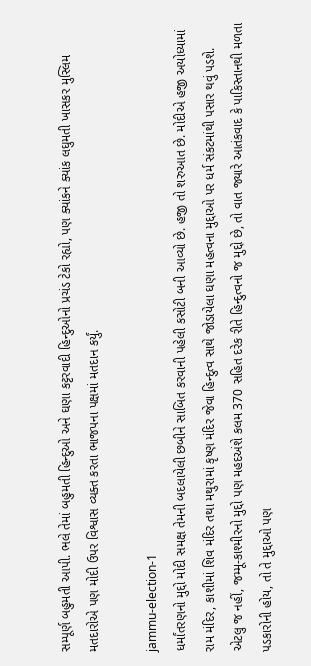સમ્પૂર્ણ બહુમતી આપી. ભલે તેમાં બહુમતી હિન્દુઓ અને ઘણા કટ્ટરવાદી હિન્દુઓનો પ્રચંડ ટેકો રહ્યો, પણ ક્યાંકને ક્યાંક લઘુમતી ખાસકર મુસ્લિમ મતદારોએ પણ મોદી ઉપર વિશ્વાસ વ્યક્ત કરતા ભાજપના પક્ષમાં મતદાન કર્યું.

jammu-election-1
ધર્માંતરણનો મુદ્દો મોદી સમક્ષ તેમની બદલાયેલી છબીને સાબિત કરવાની પહેલી કસોટી બની આવ્યો છે. હજી તો શરુઆત છે. મોદીએ હજી અયોધ્યામાં રામ મંદિર, કાશીમાં શિવ મંદિર તથા મથુરામાં કૃષ્ણ મંદિર જેવા હિન્દુત્વ સાથે જોડાયેલા ઘણા મહત્વના મુદ્દાઓ પર ધર્મ સંકટમાંથી પસાર થવું પડશે. એટલુ જ નહીં, જમ્મૂ-કાશ્મીરનો મુદ્દો પણ મહદઅંશે કલમ 370 સહિત દરેક રીતે હિન્દુત્વનો જ મુદ્દો છે, તો વાત જ્યારે આતંકવાદ કે પાકિસ્તાનથી મળતા પડકારોની હોય, તો તે મુદ્દાઓ પણ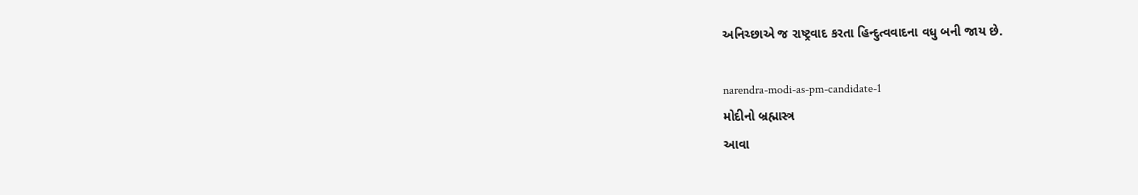અનિચ્છાએ જ રાષ્ટ્રવાદ કરતા હિન્દુત્વવાદના વધુ બની જાય છે.

narendra-modi-as-pm-candidate-1
મોદીનો બ્રહ્માસ્ત્ર
આવા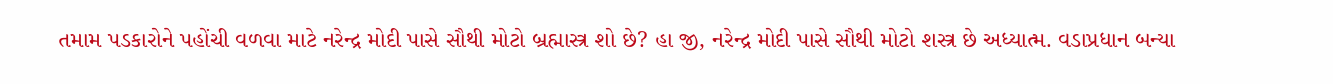તમામ પડકારોને પહોંચી વળવા માટે નરેન્દ્ર મોદી પાસે સૌથી મોટો બ્રહ્માસ્ત્ર શો છે? હા જી, નરેન્દ્ર મોદી પાસે સૌથી મોટો શસ્ત્ર છે અધ્યાત્મ. વડાપ્રધાન બન્યા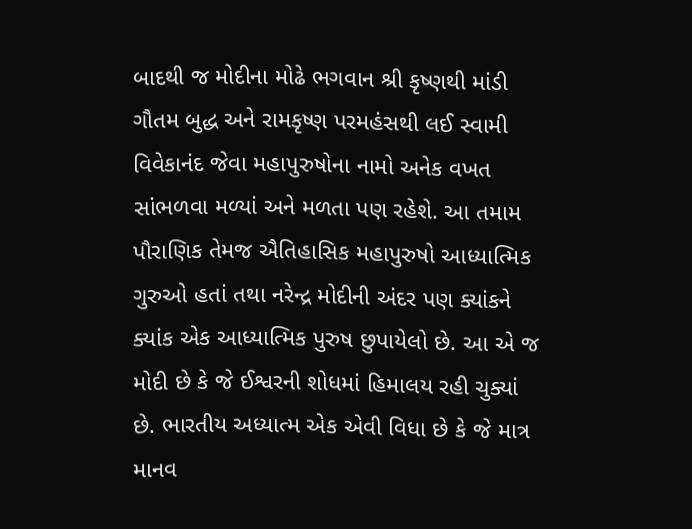બાદથી જ મોદીના મોઢે ભગવાન શ્રી કૃષ્ણથી માંડી ગૌતમ બુદ્ધ અને રામકૃષ્ણ પરમહંસથી લઈ સ્વામી વિવેકાનંદ જેવા મહાપુરુષોના નામો અનેક વખત સાંભળવા મળ્યાં અને મળતા પણ રહેશે. આ તમામ પૌરાણિક તેમજ ઐતિહાસિક મહાપુરુષો આધ્યાત્મિક ગુરુઓ હતાં તથા નરેન્દ્ર મોદીની અંદર પણ ક્યાંકને ક્યાંક એક આધ્યાત્મિક પુરુષ છુપાયેલો છે. આ એ જ મોદી છે કે જે ઈશ્વરની શોધમાં હિમાલય રહી ચુક્યાં છે. ભારતીય અધ્યાત્મ એક એવી વિધા છે કે જે માત્ર માનવ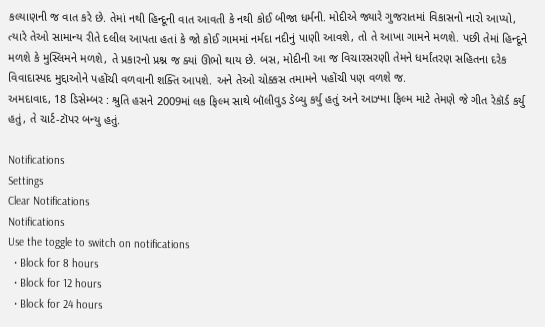કલ્યાણની જ વાત કરે છે. તેમાં નથી હિન્દૂની વાત આવતી કે નથી કોઈ બીજા ધર્મની. મોદીએ જ્યારે ગુજરાતમાં વિકાસનો નારો આપ્યો, ત્યારે તેઓ સામાન્ય રીતે દલીલ આપતા હતાં કે જો કોઈ ગામમાં નર્મદા નદીનું પાણી આવશે, તો તે આખા ગામને મળશે. પછી તેમાં હિન્દૂને મળશે કે મુસ્લિમને મળશે, તે પ્રકારનો પ્રશ્ન જ ક્યાં ઊભો થાય છે. બસ, મોદીની આ જ વિચારસરણી તેમને ધર્માંતરણ સહિતના દરેક વિવાદાસ્પદ મુદ્દાઓને પહોંચી વળવાની શક્તિ આપશે. અને તેઓ ચોક્કસ તમામને પહોંચી પણ વળશે જ.
અમદાવાદ, 18 ડિસેમ્બર : શ્રુતિ હસને 2009માં લક ફિલ્મ સાથે બૉલીવુડ ડેબ્યુ કર્યુ હતું અને આઝ્મા ફિલ્મ માટે તેમણે જે ગીત રેકૉર્ડ કર્યુ હતું, તે ચાર્ટ-ટૉપર બન્યુ હતું.

Notifications
Settings
Clear Notifications
Notifications
Use the toggle to switch on notifications
  • Block for 8 hours
  • Block for 12 hours
  • Block for 24 hours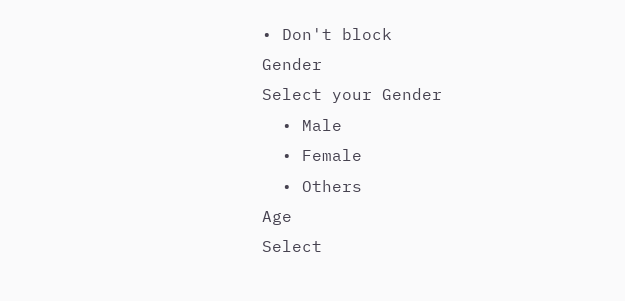• Don't block
Gender
Select your Gender
  • Male
  • Female
  • Others
Age
Select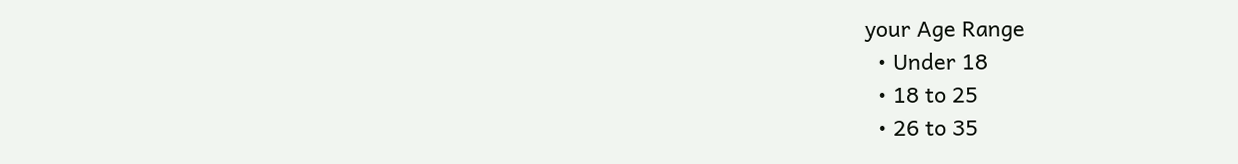your Age Range
  • Under 18
  • 18 to 25
  • 26 to 35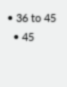• 36 to 45
  • 45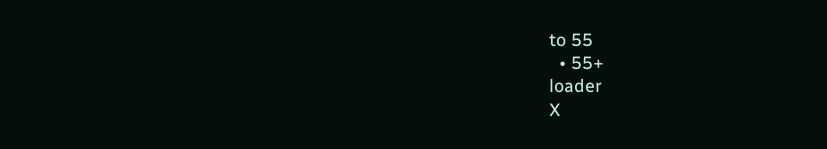to 55
  • 55+
loader
X